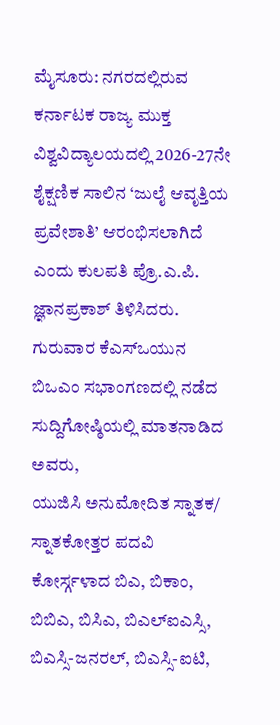ಮೈಸೂರು: ನಗರದಲ್ಲಿರುವ ಕರ್ನಾಟಕ ರಾಜ್ಯ ಮುಕ್ತ ವಿಶ್ವವಿದ್ಯಾಲಯದಲ್ಲಿ 2026-27ನೇ ಶೈಕ್ಷಣಿಕ ಸಾಲಿನ ‘ಜುಲೈ ಆವೃತ್ತಿಯ ಪ್ರವೇಶಾತಿ’ ಆರಂಭಿಸಲಾಗಿದೆ ಎಂದು ಕುಲಪತಿ ಪ್ರೊ.ಎ.ಪಿ. ಜ್ಞಾನಪ್ರಕಾಶ್ ತಿಳಿಸಿದರು.
ಗುರುವಾರ ಕೆಎಸ್ಒಯುನ ಬಿಒಎಂ ಸಭಾಂಗಣದಲ್ಲಿ ನಡೆದ ಸುದ್ದಿಗೋಷ್ಠಿಯಲ್ಲಿ ಮಾತನಾಡಿದ ಅವರು,
ಯುಜಿಸಿ ಅನುಮೋದಿತ ಸ್ನಾತಕ/ ಸ್ನಾತಕೋತ್ತರ ಪದವಿ ಕೋರ್ಸ್ಗಳಾದ ಬಿಎ, ಬಿಕಾಂ, ಬಿಬಿಎ, ಬಿಸಿಎ, ಬಿಎಲ್ಐಎಸ್ಸಿ, ಬಿಎಸ್ಸಿ-ಜನರಲ್, ಬಿಎಸ್ಸಿ-ಐಟಿ,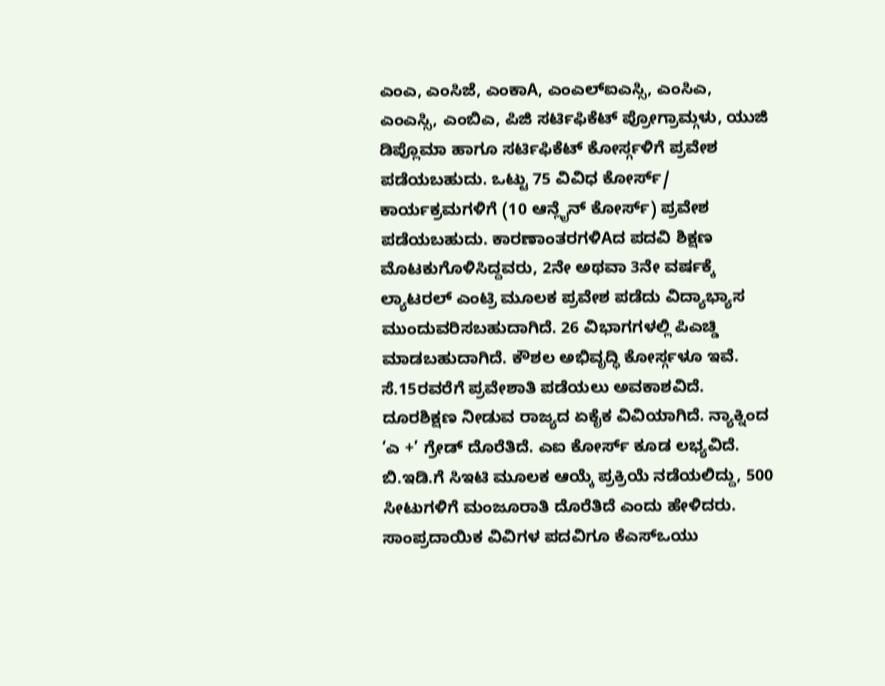ಎಂಎ, ಎಂಸಿಜೆ, ಎಂಕಾA, ಎಂಎಲ್ಐಎಸ್ಸಿ, ಎಂಸಿಎ, ಎಂಎಸ್ಸಿ, ಎಂಬಿಎ, ಪಿಜಿ ಸರ್ಟಿಫಿಕೆಟ್ ಪ್ರೋಗ್ರಾಮ್ಗಳು, ಯುಜಿ ಡಿಪ್ಲೊಮಾ ಹಾಗೂ ಸರ್ಟಿಫಿಕೆಟ್ ಕೋರ್ಸ್ಗಳಿಗೆ ಪ್ರವೇಶ ಪಡೆಯಬಹುದು. ಒಟ್ಟು 75 ವಿವಿಧ ಕೋರ್ಸ್/ ಕಾರ್ಯಕ್ರಮಗಳಿಗೆ (10 ಆನ್ಲೈನ್ ಕೋರ್ಸ್) ಪ್ರವೇಶ ಪಡೆಯಬಹುದು. ಕಾರಣಾಂತರಗಳಿAದ ಪದವಿ ಶಿಕ್ಷಣ ಮೊಟಕುಗೊಳಿಸಿದ್ದವರು, 2ನೇ ಅಥವಾ 3ನೇ ವರ್ಷಕ್ಕೆ ಲ್ಯಾಟರಲ್ ಎಂಟ್ರಿ ಮೂಲಕ ಪ್ರವೇಶ ಪಡೆದು ವಿದ್ಯಾಭ್ಯಾಸ ಮುಂದುವರಿಸಬಹುದಾಗಿದೆ. 26 ವಿಭಾಗಗಳಲ್ಲಿ ಪಿಎಚ್ಡಿ ಮಾಡಬಹುದಾಗಿದೆ. ಕೌಶಲ ಅಭಿವೃದ್ಧಿ ಕೋರ್ಸ್ಗಳೂ ಇವೆ. ಸೆ.15ರವರೆಗೆ ಪ್ರವೇಶಾತಿ ಪಡೆಯಲು ಅವಕಾಶವಿದೆ.
ದೂರಶಿಕ್ಷಣ ನೀಡುವ ರಾಜ್ಯದ ಏಕೈಕ ವಿವಿಯಾಗಿದೆ. ನ್ಯಾಕ್ನಿಂದ ‘ಎ +’ ಗ್ರೇಡ್ ದೊರೆತಿದೆ. ಎಐ ಕೋರ್ಸ್ ಕೂಡ ಲಭ್ಯವಿದೆ. ಬಿ.ಇಡಿ.ಗೆ ಸಿಇಟಿ ಮೂಲಕ ಆಯ್ಕೆ ಪ್ರಕ್ರಿಯೆ ನಡೆಯಲಿದ್ದು, 500 ಸೀಟುಗಳಿಗೆ ಮಂಜೂರಾತಿ ದೊರೆತಿದೆ ಎಂದು ಹೇಳಿದರು.
ಸಾಂಪ್ರದಾಯಿಕ ವಿವಿಗಳ ಪದವಿಗೂ ಕೆಎಸ್ಒಯು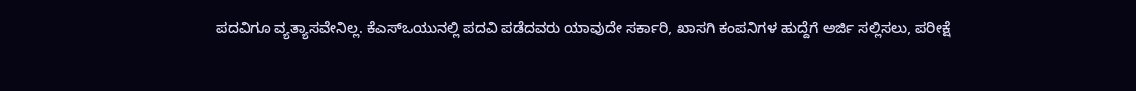ಪದವಿಗೂ ವ್ಯತ್ಯಾಸವೇನಿಲ್ಲ. ಕೆಎಸ್ಒಯುನಲ್ಲಿ ಪದವಿ ಪಡೆದವರು ಯಾವುದೇ ಸರ್ಕಾರಿ, ಖಾಸಗಿ ಕಂಪನಿಗಳ ಹುದ್ದೆಗೆ ಅರ್ಜಿ ಸಲ್ಲಿಸಲು, ಪರೀಕ್ಷೆ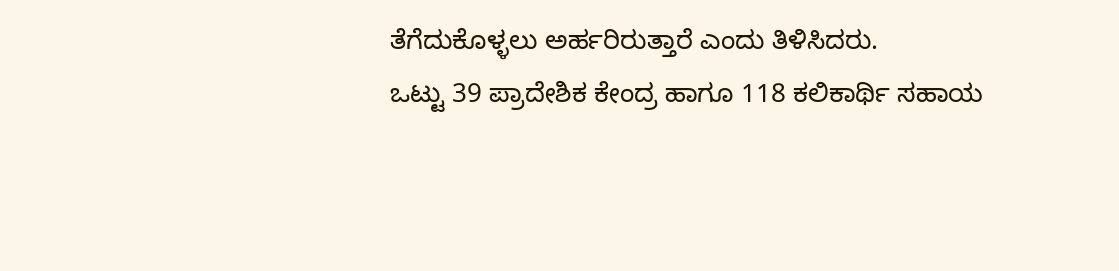ತೆಗೆದುಕೊಳ್ಳಲು ಅರ್ಹರಿರುತ್ತಾರೆ ಎಂದು ತಿಳಿಸಿದರು.
ಒಟ್ಟು 39 ಪ್ರಾದೇಶಿಕ ಕೇಂದ್ರ ಹಾಗೂ 118 ಕಲಿಕಾರ್ಥಿ ಸಹಾಯ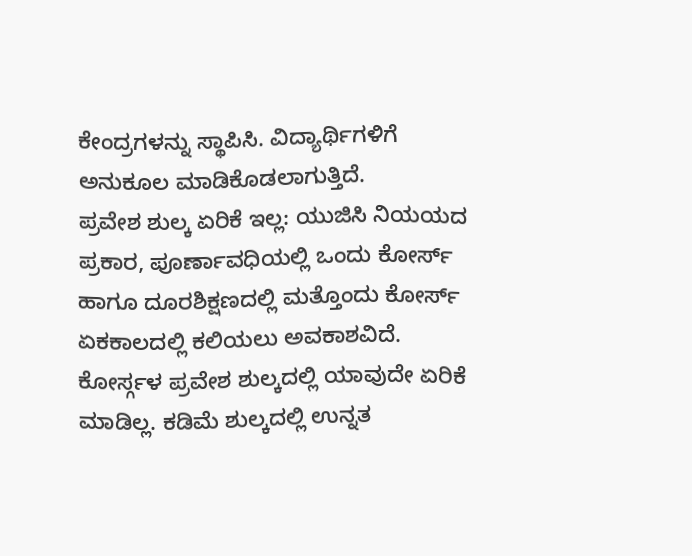ಕೇಂದ್ರಗಳನ್ನು ಸ್ಥಾಪಿಸಿ. ವಿದ್ಯಾರ್ಥಿಗಳಿಗೆ ಅನುಕೂಲ ಮಾಡಿಕೊಡಲಾಗುತ್ತಿದೆ.
ಪ್ರವೇಶ ಶುಲ್ಕ ಏರಿಕೆ ಇಲ್ಲ: ಯುಜಿಸಿ ನಿಯಯದ ಪ್ರಕಾರ, ಪೂರ್ಣಾವಧಿಯಲ್ಲಿ ಒಂದು ಕೋರ್ಸ್ ಹಾಗೂ ದೂರಶಿಕ್ಷಣದಲ್ಲಿ ಮತ್ತೊಂದು ಕೋರ್ಸ್ ಏಕಕಾಲದಲ್ಲಿ ಕಲಿಯಲು ಅವಕಾಶವಿದೆ. ಕೋರ್ಸ್ಗಳ ಪ್ರವೇಶ ಶುಲ್ಕದಲ್ಲಿ ಯಾವುದೇ ಏರಿಕೆ ಮಾಡಿಲ್ಲ. ಕಡಿಮೆ ಶುಲ್ಕದಲ್ಲಿ ಉನ್ನತ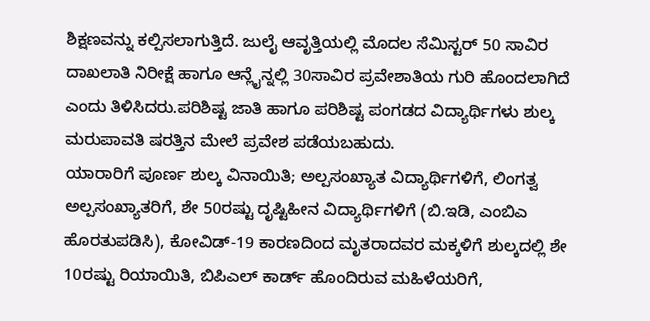ಶಿಕ್ಷಣವನ್ನು ಕಲ್ಪಿಸಲಾಗುತ್ತಿದೆ. ಜುಲೈ ಆವೃತ್ತಿಯಲ್ಲಿ ಮೊದಲ ಸೆಮಿಸ್ಟರ್ 50 ಸಾವಿರ ದಾಖಲಾತಿ ನಿರೀಕ್ಷೆ ಹಾಗೂ ಆನ್ಲೈನ್ನಲ್ಲಿ 30ಸಾವಿರ ಪ್ರವೇಶಾತಿಯ ಗುರಿ ಹೊಂದಲಾಗಿದೆ ಎಂದು ತಿಳಿಸಿದರು.ಪರಿಶಿಷ್ಟ ಜಾತಿ ಹಾಗೂ ಪರಿಶಿಷ್ಟ ಪಂಗಡದ ವಿದ್ಯಾರ್ಥಿಗಳು ಶುಲ್ಕ ಮರುಪಾವತಿ ಷರತ್ತಿನ ಮೇಲೆ ಪ್ರವೇಶ ಪಡೆಯಬಹುದು.
ಯಾರಾರಿಗೆ ಪೂರ್ಣ ಶುಲ್ಕ ವಿನಾಯಿತಿ; ಅಲ್ಪಸಂಖ್ಯಾತ ವಿದ್ಯಾರ್ಥಿಗಳಿಗೆ, ಲಿಂಗತ್ವ ಅಲ್ಪಸಂಖ್ಯಾತರಿಗೆ, ಶೇ 50ರಷ್ಟು ದೃಷ್ಟಿಹೀನ ವಿದ್ಯಾರ್ಥಿಗಳಿಗೆ (ಬಿ.ಇಡಿ, ಎಂಬಿಎ ಹೊರತುಪಡಿಸಿ), ಕೋವಿಡ್-19 ಕಾರಣದಿಂದ ಮೃತರಾದವರ ಮಕ್ಕಳಿಗೆ ಶುಲ್ಕದಲ್ಲಿ ಶೇ 10ರಷ್ಟು ರಿಯಾಯಿತಿ, ಬಿಪಿಎಲ್ ಕಾರ್ಡ್ ಹೊಂದಿರುವ ಮಹಿಳೆಯರಿಗೆ,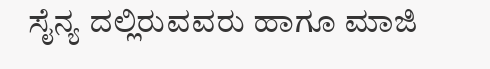ಸೈನ್ಯ ದಲ್ಲಿರುವವರು ಹಾಗೂ ಮಾಜಿ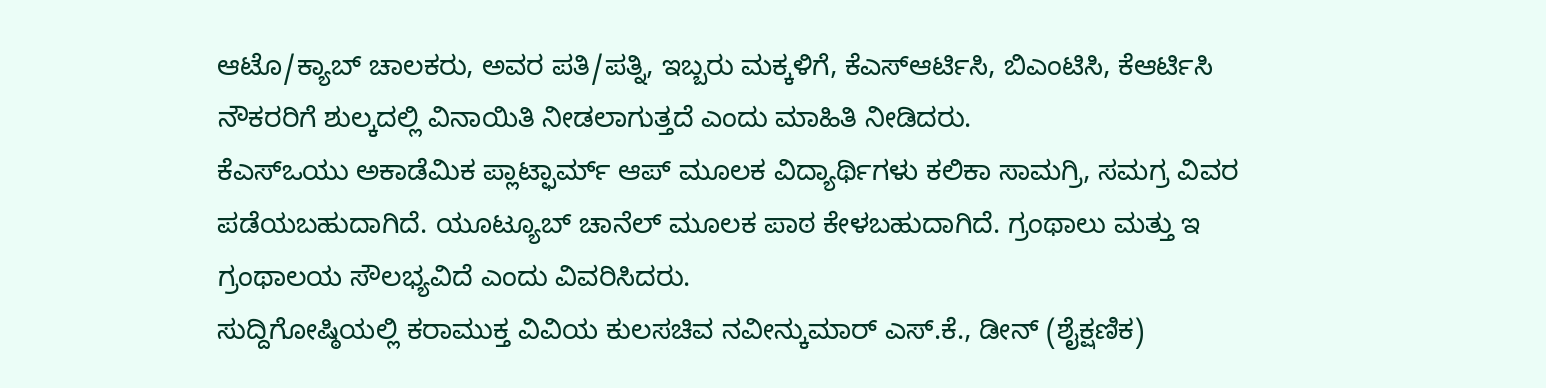ಆಟೊ/ಕ್ಯಾಬ್ ಚಾಲಕರು, ಅವರ ಪತಿ/ಪತ್ನಿ, ಇಬ್ಬರು ಮಕ್ಕಳಿಗೆ, ಕೆಎಸ್ಆರ್ಟಿಸಿ, ಬಿಎಂಟಿಸಿ, ಕೆಆರ್ಟಿಸಿ ನೌಕರರಿಗೆ ಶುಲ್ಕದಲ್ಲಿ ವಿನಾಯಿತಿ ನೀಡಲಾಗುತ್ತದೆ ಎಂದು ಮಾಹಿತಿ ನೀಡಿದರು.
ಕೆಎಸ್ಒಯು ಅಕಾಡೆಮಿಕ ಪ್ಲಾಟ್ಫಾರ್ಮ್ ಆಪ್ ಮೂಲಕ ವಿದ್ಯಾರ್ಥಿಗಳು ಕಲಿಕಾ ಸಾಮಗ್ರಿ, ಸಮಗ್ರ ವಿವರ ಪಡೆಯಬಹುದಾಗಿದೆ. ಯೂಟ್ಯೂಬ್ ಚಾನೆಲ್ ಮೂಲಕ ಪಾಠ ಕೇಳಬಹುದಾಗಿದೆ. ಗ್ರಂಥಾಲು ಮತ್ತು ಇ ಗ್ರಂಥಾಲಯ ಸೌಲಭ್ಯವಿದೆ ಎಂದು ವಿವರಿಸಿದರು.
ಸುದ್ದಿಗೋಷ್ಠಿಯಲ್ಲಿ ಕರಾಮುಕ್ತ ವಿವಿಯ ಕುಲಸಚಿವ ನವೀನ್ಕುಮಾರ್ ಎಸ್.ಕೆ., ಡೀನ್ (ಶೈಕ್ಷಣಿಕ)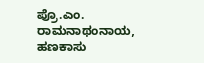ಪ್ರೊ.ಎಂ. ರಾಮನಾಥಂನಾಯ, ಹಣಕಾಸು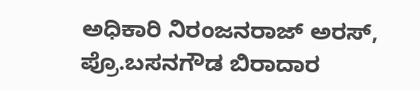ಅಧಿಕಾರಿ ನಿರಂಜನರಾಜ್ ಅರಸ್, ಪ್ರೊ.ಬಸನಗೌಡ ಬಿರಾದಾರ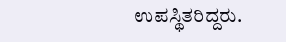ಉಪಸ್ಥಿತರಿದ್ದರು.